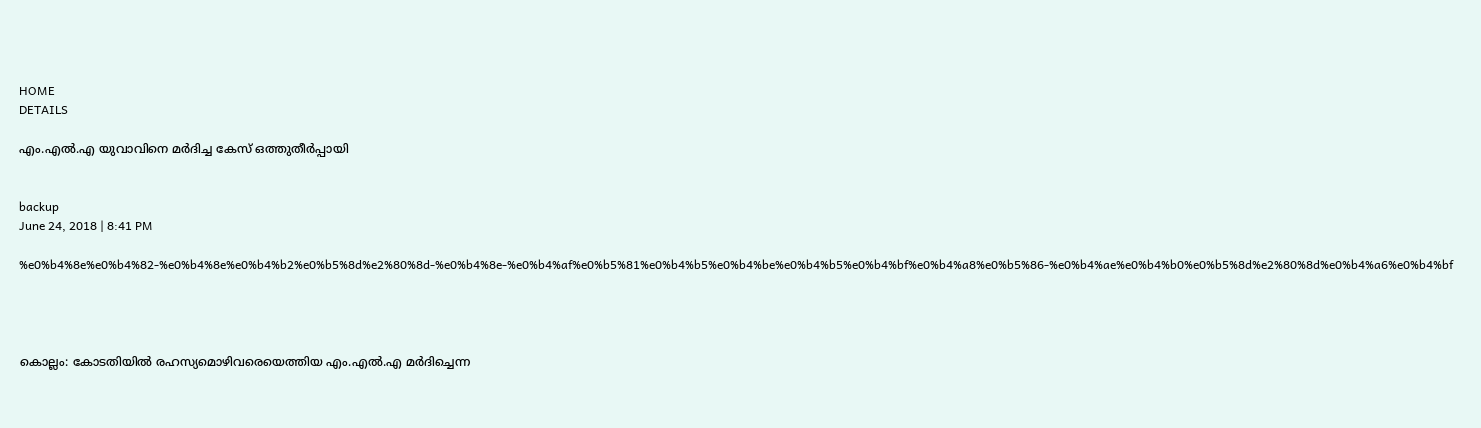HOME
DETAILS

എം.എല്‍.എ യുവാവിനെ മര്‍ദിച്ച കേസ് ഒത്തുതീര്‍പ്പായി


backup
June 24, 2018 | 8:41 PM

%e0%b4%8e%e0%b4%82-%e0%b4%8e%e0%b4%b2%e0%b5%8d%e2%80%8d-%e0%b4%8e-%e0%b4%af%e0%b5%81%e0%b4%b5%e0%b4%be%e0%b4%b5%e0%b4%bf%e0%b4%a8%e0%b5%86-%e0%b4%ae%e0%b4%b0%e0%b5%8d%e2%80%8d%e0%b4%a6%e0%b4%bf




കൊല്ലം: കോടതിയില്‍ രഹസ്യമൊഴിവരെയെത്തിയ എം.എല്‍.എ മര്‍ദിച്ചെന്ന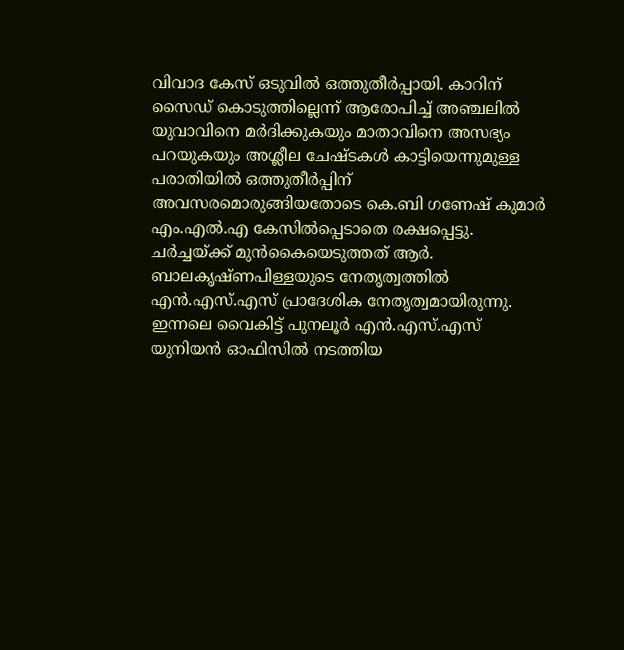വിവാദ കേസ് ഒടുവില്‍ ഒത്തുതീര്‍പ്പായി. കാറിന് സൈഡ് കൊടുത്തില്ലെന്ന് ആരോപിച്ച് അഞ്ചലില്‍ യുവാവിനെ മര്‍ദിക്കുകയും മാതാവിനെ അസഭ്യം പറയുകയും അശ്ലീല ചേഷ്ടകള്‍ കാട്ടിയെന്നുമുള്ള പരാതിയില്‍ ഒത്തുതീര്‍പ്പിന് അവസരമൊരുങ്ങിയതോടെ കെ.ബി ഗണേഷ് കുമാര്‍ എം.എല്‍.എ കേസില്‍പ്പെടാതെ രക്ഷപ്പെട്ടു.
ചര്‍ച്ചയ്ക്ക് മുന്‍കൈയെടുത്തത് ആര്‍. ബാലകൃഷ്ണപിള്ളയുടെ നേതൃത്വത്തില്‍ എന്‍.എസ്.എസ് പ്രാദേശിക നേതൃത്വമായിരുന്നു. ഇന്നലെ വൈകിട്ട് പുനലൂര്‍ എന്‍.എസ്.എസ് യുനിയന്‍ ഓഫിസില്‍ നടത്തിയ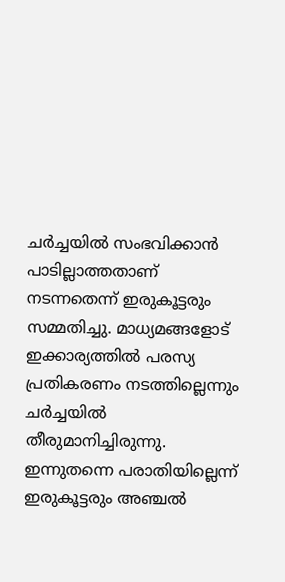ചര്‍ച്ചയില്‍ സംഭവിക്കാന്‍ പാടില്ലാത്തതാണ് നടന്നതെന്ന് ഇരുകൂട്ടരും സമ്മതിച്ചു. മാധ്യമങ്ങളോട് ഇക്കാര്യത്തില്‍ പരസ്യ പ്രതികരണം നടത്തില്ലെന്നും ചര്‍ച്ചയില്‍ തീരുമാനിച്ചിരുന്നു. ഇന്നുതന്നെ പരാതിയില്ലെന്ന് ഇരുകൂട്ടരും അഞ്ചല്‍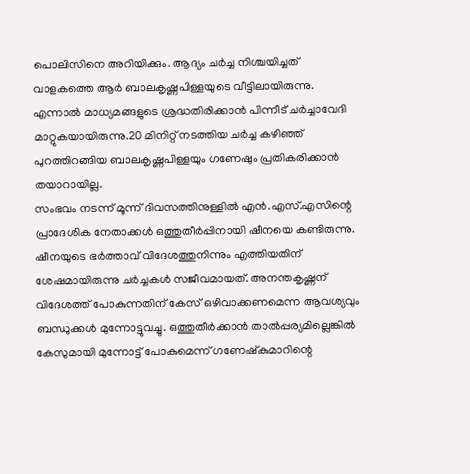പൊലിസിനെ അറിയിക്കും. ആദ്യം ചര്‍ച്ച നിശ്ചയിച്ചത് വാളകത്തെ ആര്‍ ബാലകൃഷ്ണപിള്ളയുടെ വീട്ടിലായിരുന്നു. എന്നാല്‍ മാധ്യമങ്ങളുടെ ശ്രദ്ധതിരിക്കാന്‍ പിന്നീട് ചര്‍ച്ചാവേദി മാറ്റുകയായിരുന്നു.20 മിനിറ്റ് നടത്തിയ ചര്‍ച്ച കഴിഞ്ഞ് പുറത്തിറങ്ങിയ ബാലകൃഷ്ണപിള്ളയും ഗണേഷും പ്രതികരിക്കാന്‍ തയാറായില്ല.
സംഭവം നടന്ന് മൂന്ന് ദിവസത്തിനുള്ളില്‍ എന്‍.എസ്.എസിന്റെ പ്രാദേശിക നേതാക്കള്‍ ഒത്തുതീര്‍പ്പിനായി ഷീനയെ കണ്ടിരുന്നു. ഷീനയുടെ ഭര്‍ത്താവ് വിദേശത്തുനിന്നും എത്തിയതിന് ശേഷമായിരുന്നു ചര്‍ച്ചകള്‍ സജീവമായത്. അനന്തകൃഷ്ണന് വിദേശത്ത് പോകുന്നതിന് കേസ് ഒഴിവാക്കണമെന്ന ആവശ്യവും ബന്ധുക്കള്‍ മുന്നോട്ടുവച്ചു. ഒത്തുതീര്‍ക്കാന്‍ താല്‍പ്പര്യമില്ലെങ്കില്‍ കേസുമായി മുന്നോട്ട് പോകുമെന്ന് ഗണേഷ്‌കുമാറിന്റെ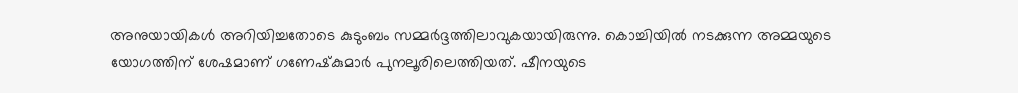അനുയായികള്‍ അറിയിച്ചതോടെ കുടുംബം സമ്മര്‍ദ്ദത്തിലാവുകയായിരുന്നു. കൊച്ചിയില്‍ നടക്കുന്ന അമ്മയുടെ യോഗത്തിന് ശേഷമാണ് ഗണേഷ്‌കുമാര്‍ പുനലൂരിലെത്തിയത്. ഷീനയുടെ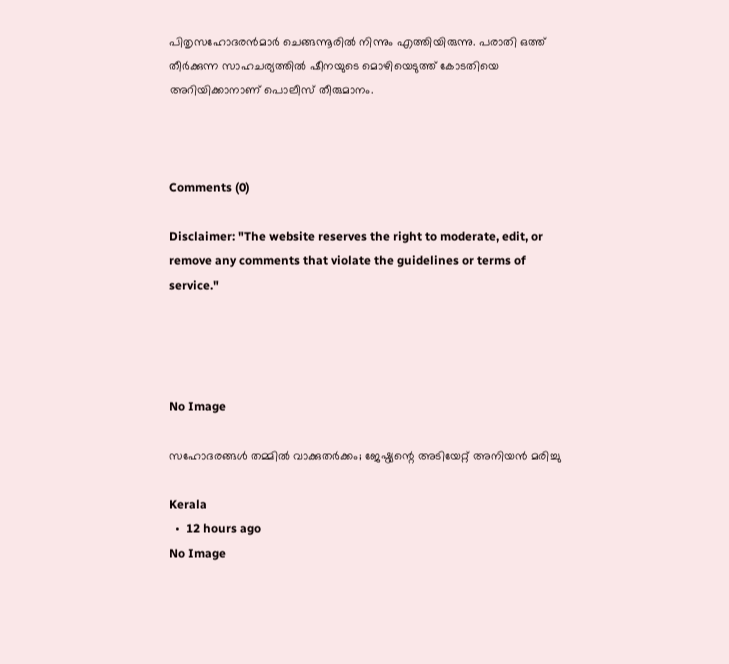പിതൃസഹോദരന്‍മാര്‍ ചെങ്ങന്നൂരില്‍ നിന്നും എത്തിയിരുന്നു. പരാതി ഒത്ത് തീര്‍ക്കുന്ന സാഹചര്യത്തില്‍ ഷീനയുടെ മൊഴിയെടുത്ത് കോടതിയെ അറിയിക്കാനാണ് പൊലീസ് തീരുമാനം.



Comments (0)

Disclaimer: "The website reserves the right to moderate, edit, or remove any comments that violate the guidelines or terms of service."




No Image

സഹോദരങ്ങള്‍ തമ്മില്‍ വാക്കുതര്‍ക്കം; ജേഷ്ഠ്യന്റെ അടിയേറ്റ് അനിയന്‍ മരിച്ചു

Kerala
  •  12 hours ago
No Image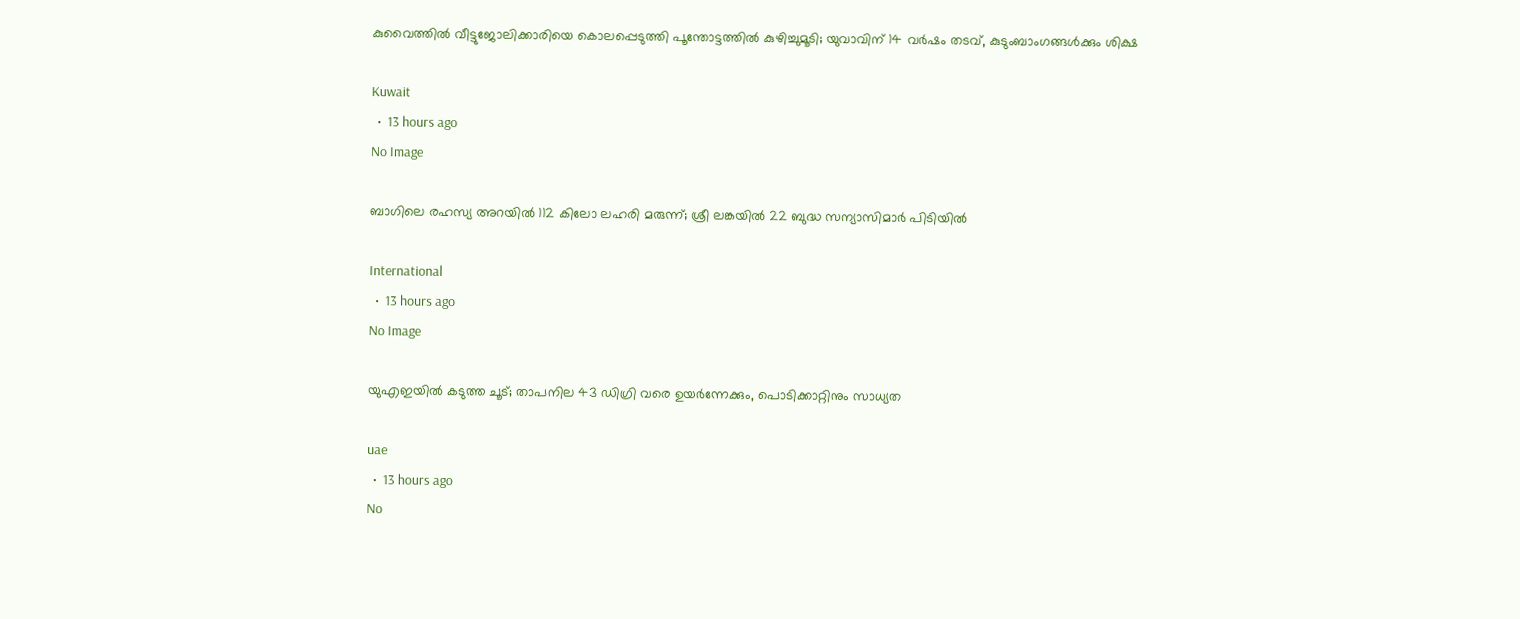കുവൈത്തിൽ വീട്ടുജോലിക്കാരിയെ കൊലപ്പെടുത്തി പൂന്തോട്ടത്തിൽ കുഴിച്ചുമൂടി; യുവാവിന് 14 വർഷം തടവ്, കുടുംബാംഗങ്ങൾക്കും ശിക്ഷ

Kuwait
  •  13 hours ago
No Image

ബാഗിലെ രഹസ്യ അറയിൽ 112 കിലോ ലഹരി മരുന്ന്; ശ്രീ ലങ്കയിൽ 22 ബുദ്ധ സന്യാസിമാർ പിടിയിൽ

International
  •  13 hours ago
No Image

യുഎഇയിൽ കടുത്ത ചൂട്; താപനില 43 ഡിഗ്രി വരെ ഉയർന്നേക്കും, പൊടിക്കാറ്റിനും സാധ്യത

uae
  •  13 hours ago
No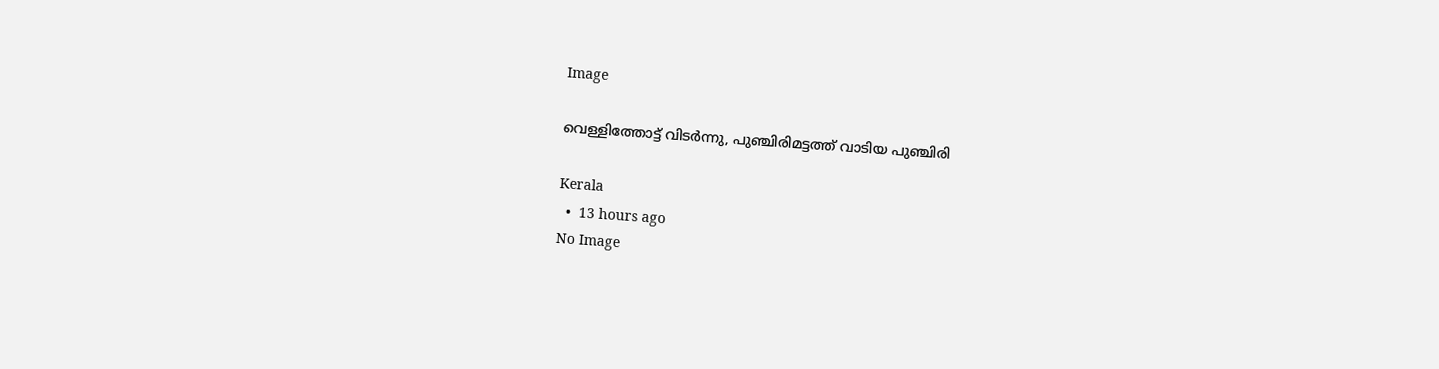Image

വെള്ളിത്തോട്ട് വിടർന്നു, പുഞ്ചിരിമട്ടത്ത് വാടിയ പുഞ്ചിരി

Kerala
  •  13 hours ago
No Image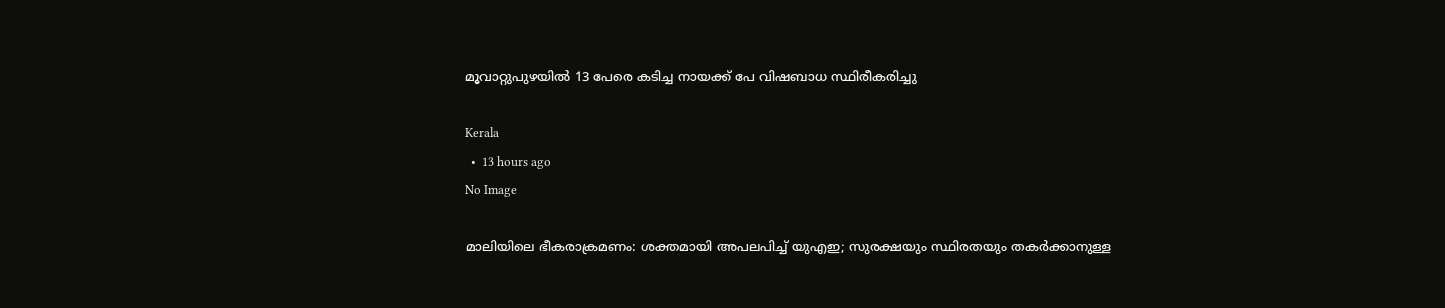മൂവാറ്റുപുഴയില്‍ 13 പേരെ കടിച്ച നായക്ക് പേ വിഷബാധ സ്ഥിരീകരിച്ചു

Kerala
  •  13 hours ago
No Image

മാലിയിലെ ഭീകരാക്രമണം: ശക്തമായി അപലപിച്ച് യുഎഇ; സുരക്ഷയും സ്ഥിരതയും തകർക്കാനുള്ള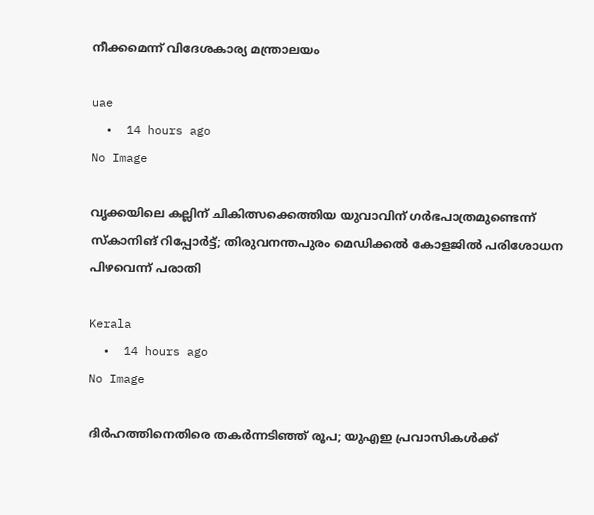നീക്കമെന്ന് വിദേശകാര്യ മന്ത്രാലയം

uae
  •  14 hours ago
No Image

വൃക്കയിലെ കല്ലിന് ചികിത്സക്കെത്തിയ യുവാവിന് ഗര്‍ഭപാത്രമുണ്ടെന്ന് സ്‌കാനിങ് റിപ്പോര്‍ട്ട്; തിരുവനന്തപുരം മെഡിക്കല്‍ കോളജില്‍ പരിശോധന പിഴവെന്ന് പരാതി

Kerala
  •  14 hours ago
No Image

ദിർഹത്തിനെതിരെ തകർന്നടിഞ്ഞ് രൂപ; യുഎഇ പ്രവാസികൾക്ക്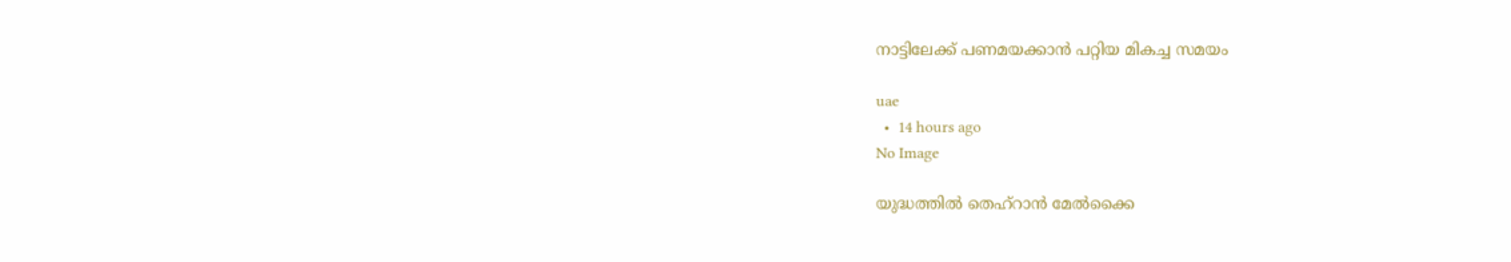നാട്ടിലേക്ക് പണമയക്കാൻ പറ്റിയ മികച്ച സമയം

uae
  •  14 hours ago
No Image

യുദ്ധത്തില്‍ തെഹ്‌റാന്‍ മേല്‍ക്കൈ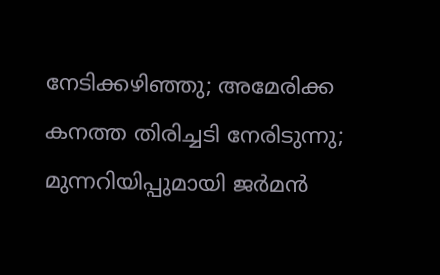നേടിക്കഴിഞ്ഞു; അമേരിക്ക കനത്ത തിരിച്ചടി നേരിടുന്നു; മുന്നറിയിപ്പുമായി ജര്‍മന്‍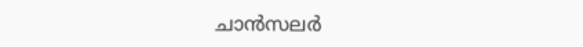ചാന്‍സലര്‍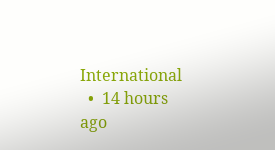International
  •  14 hours ago